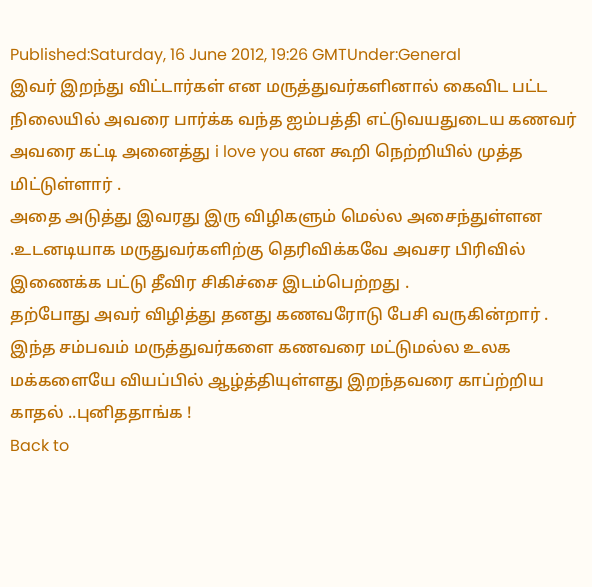Published:Saturday, 16 June 2012, 19:26 GMTUnder:General
இவர் இறந்து விட்டார்கள் என மருத்துவர்களினால் கைவிட பட்ட நிலையில் அவரை பார்க்க வந்த ஐம்பத்தி எட்டுவயதுடைய கணவர் அவரை கட்டி அனைத்து i love you என கூறி நெற்றியில் முத்த மிட்டுள்ளார் .
அதை அடுத்து இவரது இரு விழிகளும் மெல்ல அசைந்துள்ளன .உடனடியாக மருதுவர்களிற்கு தெரிவிக்கவே அவசர பிரிவில் இணைக்க பட்டு தீவிர சிகிச்சை இடம்பெற்றது .
தற்போது அவர் விழித்து தனது கணவரோடு பேசி வருகின்றார் .
இந்த சம்பவம் மருத்துவர்களை கணவரை மட்டுமல்ல உலக மக்களையே வியப்பில் ஆழ்த்தியுள்ளது இறந்தவரை காப்ற்றிய காதல் ..புனிததாங்க !
Back to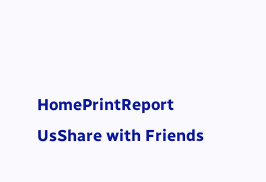HomePrintReport UsShare with Friends